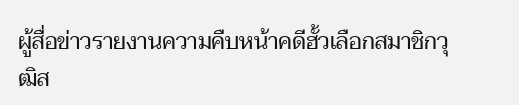ผู้สื่อข่าวรายงานความคืบหน้าคดีฮั้วเลือกสมาชิกวุฒิส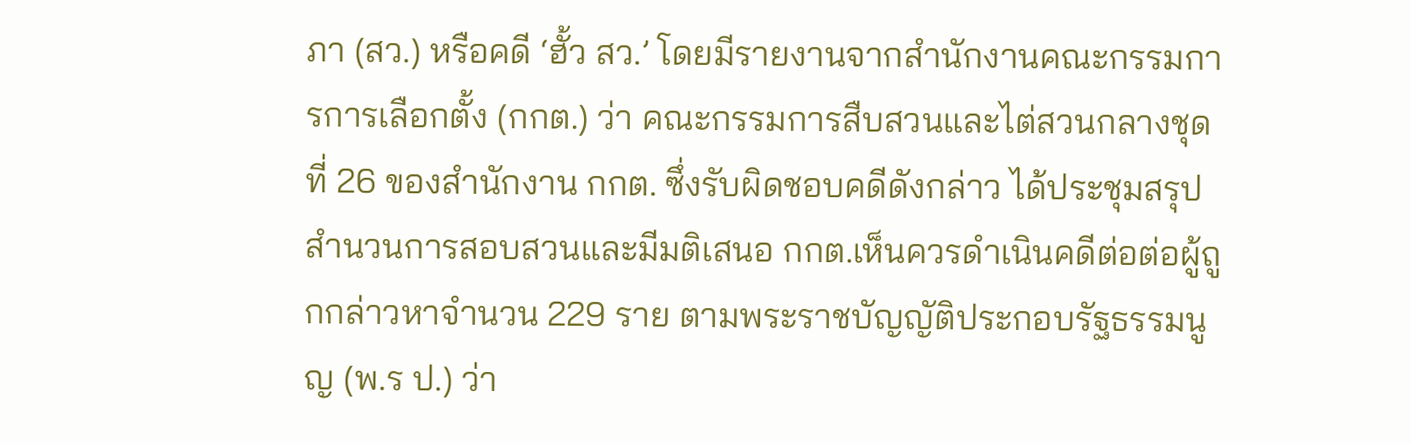ภา (สว.) หรือคดี ‘ฮั้ว สว.’ โดยมีรายงานจากสำนักงานคณะกรรมการการเลือกตั้ง (กกต.) ว่า คณะกรรมการสืบสวนและไต่สวนกลางชุดที่ 26 ของสำนักงาน กกต. ซึ่งรับผิดชอบคดีดังกล่าว ได้ประชุมสรุปสำนวนการสอบสวนและมีมติเสนอ กกต.เห็นควรดำเนินคดีต่อต่อผู้ถูกกล่าวหาจำนวน 229 ราย ตามพระราชบัญญัติประกอบรัฐธรรมนูญ (พ.ร ป.) ว่า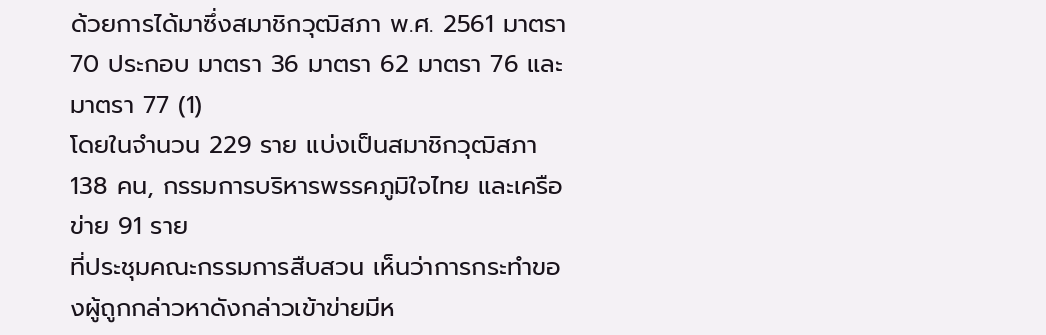ด้วยการได้มาซึ่งสมาชิกวุฒิสภา พ.ศ. 2561 มาตรา 70 ประกอบ มาตรา 36 มาตรา 62 มาตรา 76 และ มาตรา 77 (1)
โดยในจำนวน 229 ราย แบ่งเป็นสมาชิกวุฒิสภา 138 คน, กรรมการบริหารพรรคภูมิใจไทย และเครือข่าย 91 ราย
ที่ประชุมคณะกรรมการสืบสวน เห็นว่าการกระทำของผู้ถูกกล่าวหาดังกล่าวเข้าข่ายมีห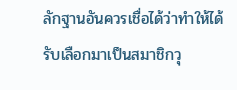ลักฐานอันควรเชื่อได้ว่าทำให้ได้รับเลือกมาเป็นสมาชิกวุ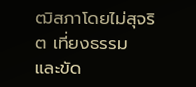ฒิสภาโดยไม่สุจริต เที่ยงธรรม และขัด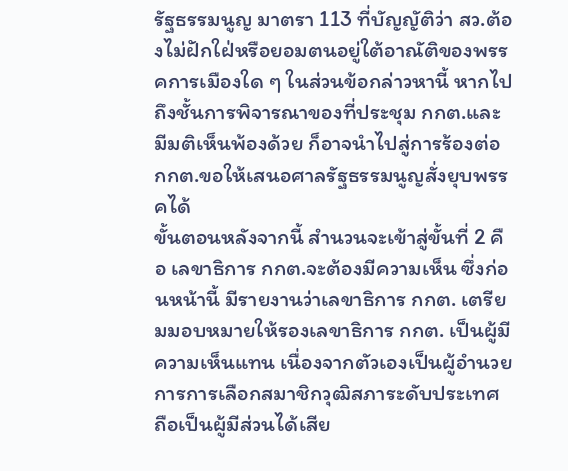รัฐธรรมนูญ มาตรา 113 ที่บัญญัติว่า สว.ต้องไม่ฝักใฝ่หรือยอมตนอยู่ใต้อาณัติของพรรคการเมืองใด ๆ ในส่วนข้อกล่าวหานี้ หากไปถึงชั้นการพิจารณาของที่ประชุม กกต.และมีมติเห็นพ้องด้วย ก็อาจนำไปสู่การร้องต่อ กกต.ขอให้เสนอศาลรัฐธรรมนูญสั่งยุบพรรคได้
ขั้นตอนหลังจากนี้ สำนวนจะเข้าสู่ขั้นที่ 2 คือ เลขาธิการ กกต.จะต้องมีความเห็น ซึ่งก่อนหน้านี้ มีรายงานว่าเลขาธิการ กกต. เตรียมมอบหมายให้รองเลขาธิการ กกต. เป็นผู้มีความเห็นแทน เนื่องจากตัวเองเป็นผู้อำนวยการการเลือกสมาชิกวุฒิสภาระดับประเทศ ถือเป็นผู้มีส่วนได้เสีย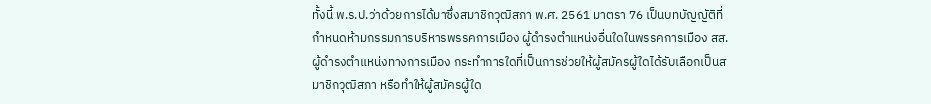ทั้งนี้ พ.ร.ป.ว่าด้วยการได้มาซึ่งสมาชิกวุฒิสภา พ.ศ. 2561 มาตรา 76 เป็นบทบัญญัติที่กำหนดห้ามกรรมการบริหารพรรคการเมือง ผู้ดำรงตำแหน่งอื่นใดในพรรคการเมือง สส.ผู้ดำรงตำแหน่งทางการเมือง กระทำการใดที่เป็นการช่วยให้ผู้สมัครผู้ใดได้รับเลือกเป็นสมาชิกวุฒิสภา หรือทำให้ผู้สมัครผู้ใด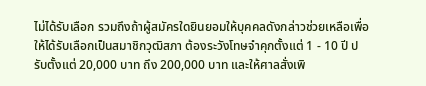ไม่ได้รับเลือก รวมถึงถ้าผู้สมัครใดยินยอมให้บุคคลดังกล่าวช่วยเหลือเพื่อให้ได้รับเลือกเป็นสมาชิกวุฒิสภา ต้องระวังโทษจำคุกตั้งแต่ 1 - 10 ปี ปรับตั้งแต่ 20,000 บาท ถึง 200,000 บาท และให้ศาลสั่งเพิ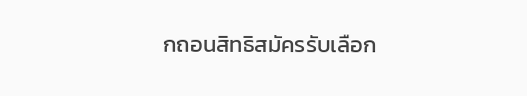กถอนสิทธิสมัครรับเลือก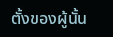ตั้งของผู้นั้น